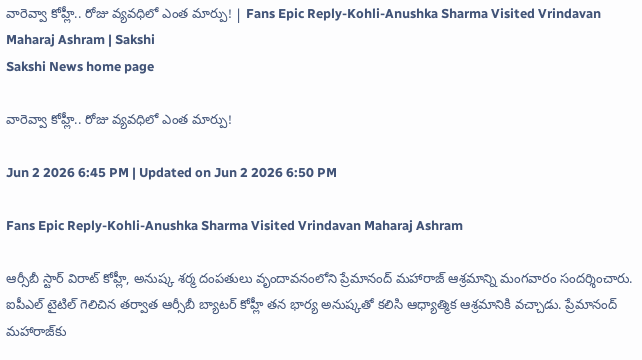వారెవ్వా కోహ్లీ.. రోజు వ్యవధిలో ఎంత మార్పు! | Fans Epic Reply-Kohli-Anushka Sharma Visited Vrindavan Maharaj Ashram | Sakshi
Sakshi News home page

వారెవ్వా కోహ్లీ.. రోజు వ్యవధిలో ఎంత మార్పు!

Jun 2 2026 6:45 PM | Updated on Jun 2 2026 6:50 PM

Fans Epic Reply-Kohli-Anushka Sharma Visited Vrindavan Maharaj Ashram

ఆర్సీబీ స్టార్ విరాట్ కోహ్లీ, అనుష్క శ‌ర్మ దంప‌తులు వృందావ‌నంలోని ప్రేమానంద్ మ‌హారాజ్ ఆశ్ర‌మాన్ని మంగ‌వారం సంద‌ర్శించారు. ఐపీఎల్ టైటిల్ గెలిచిన త‌ర్వాత ఆర్సీబీ బ్యాట‌ర్ కోహ్లీ త‌న భార్య అనుష్క‌తో క‌లిసి ఆధ్యాత్మిక ఆశ్ర‌మానికి వ‌చ్చాడు. ప్రేమానంద్ మ‌హారాజ్‌కు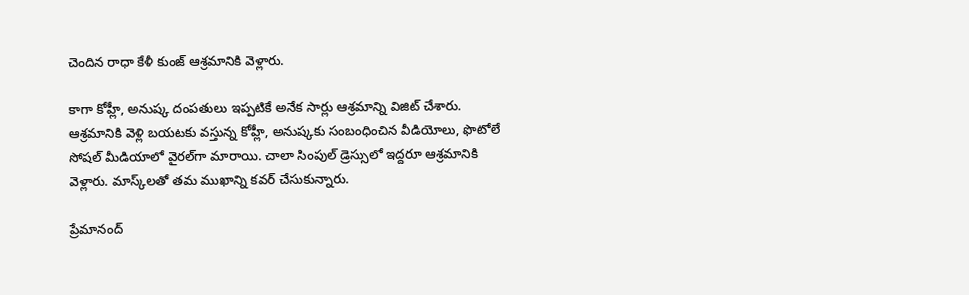చెందిన రాధా కేళీ కుంజ్ ఆశ్ర‌మానికి వెళ్లారు.

కాగా కోహ్లీ, అనుష్క‌ దంప‌తులు ఇప్ప‌టికే అనేక సార్లు ఆశ్ర‌మాన్ని విజిట్ చేశారు. ఆశ్ర‌మానికి వెళ్లి బ‌య‌ట‌కు వ‌స్తున్న కోహ్లీ, అనుష్క‌కు సంబంధించిన వీడియోలు, ఫొటోలే సోష‌ల్ మీడియాలో వైర‌ల్‌గా మారాయి. చాలా సింపుల్ డ్రెస్సులో ఇద్ద‌రూ ఆశ్ర‌మానికి వెళ్లారు. మాస్క్‌ల‌తో త‌మ ముఖాన్ని క‌వ‌ర్ చేసుకున్నారు.

ప్రేమానంద్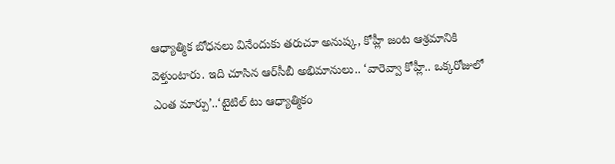ఆధ్యాత్మిక బోధ‌న‌లు వినేందుకు త‌రుచూ అనుష్క‌, కోహ్లీ జంట ఆశ్ర‌మానికి వెళ్తుంటారు. ఇది చూసిన ఆర్‌సీబీ అభిమానులు.. ‘వారెవ్వా కోహ్లీ.. ఒక్కరోజులో ఎంత మార్పు’..‘టైటిల్‌ టు ఆధ్యాత్మికం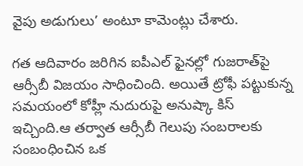వైపు అడుగులు’ అంటూ కామెంట్లు చేశారు.

గ‌త ఆదివారం జ‌రిగిన ఐపీఎల్ ఫైన‌ల్లో గుజ‌రాత్‌పై ఆర్సీబీ విజ‌యం సాధించింది. అయితే ట్రోఫీ ప‌ట్టుకున్న స‌మ‌యంలో కోహ్లీ నుదురుపై అనుష్కా కిస్ ఇచ్చింది.ఆ త‌ర్వాత ఆర్సీబీ గెలుపు సంబ‌రాల‌కు సంబంధించిన ఒక‌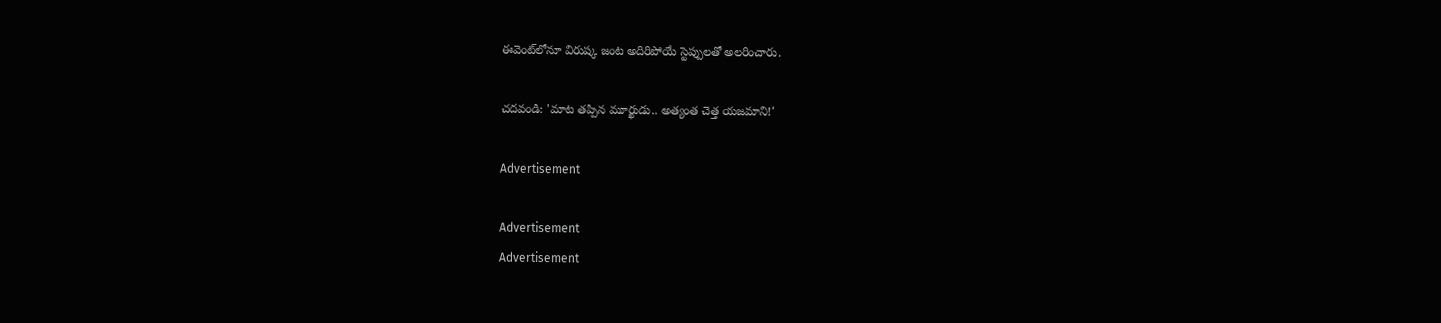ఈవెంట్‌లోనూ విరుష్క‌ జంట అదిరిపోయే స్టెప్పుల‌తో అల‌రించారు.

చదవండి: 'మాట త‌ప్పిన మూర్ఖుడు.. అత్యంత‌ చెత్త య‌జ‌మాని!'

Advertisement

Advertisement
Advertisement